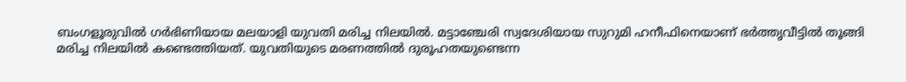ബംഗളൂരുവിൽ ഗർഭിണിയായ മലയാളി യുവതി മരിച്ച നിലയിൽ. മട്ടാഞ്ചേരി സ്വദേശിയായ സുറുമി ഹനീഫിനെയാണ് ഭർത്തൃവീട്ടിൽ തൂങ്ങി മരിച്ച നിലയിൽ കണ്ടെത്തിയത്. യുവതിയുടെ മരണത്തിൽ ദുരൂഹതയുണ്ടെന്ന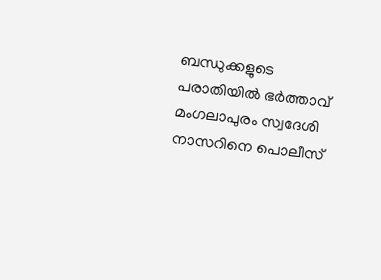ബന്ധുക്കളുടെ പരാതിയിൽ ഭർത്താവ് മംഗലാപുരം സ്വദേശി നാസറിനെ പൊലീസ്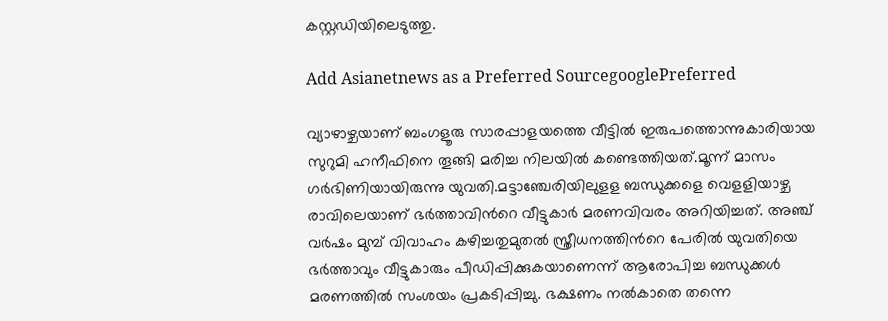കസ്റ്റഡിയിലെടുത്തു.

Add Asianetnews as a Preferred SourcegooglePreferred

വ്യാഴാഴ്ചയാണ് ബംഗളൂരു സാരപ്പാളയത്തെ വീട്ടിൽ ഇരുപത്തൊന്നുകാരിയായ സുറുമി ഹനീഫിനെ തൂങ്ങി മരിച്ച നിലയിൽ കണ്ടെത്തിയത്.മൂന്ന് മാസം ഗർഭിണിയായിരുന്നു യുവതി.മട്ടാഞ്ചേരിയിലുളള ബന്ധുക്കളെ വെളളിയാഴ്ച രാവിലെയാണ് ഭർത്താവിന്‍റെ വീട്ടുകാർ മരണവിവരം അറിയിച്ചത്. അഞ്ച് വർഷം മുമ്പ് വിവാഹം കഴിച്ചതുമുതൽ സ്ത്രീധനത്തിന്‍റെ പേരിൽ യുവതിയെ ഭർത്താവും വീട്ടുകാരും പീഡിപ്പിക്കുകയാണെന്ന് ആരോപിച്ച ബന്ധുക്കൾ മരണത്തിൽ സംശയം പ്രകടിപ്പിച്ചു. ഭക്ഷണം നൽകാതെ തന്നെ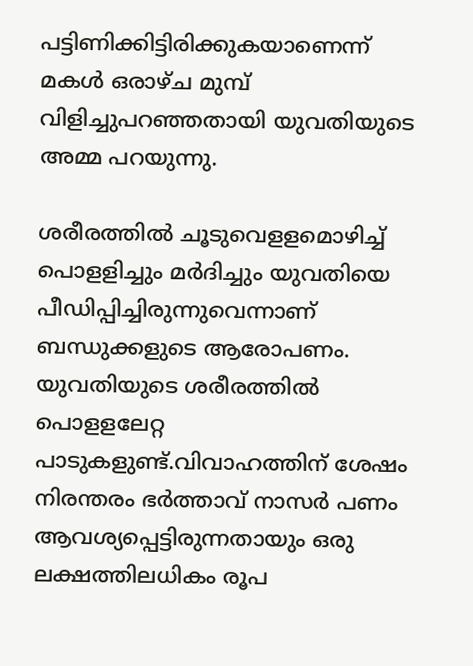പട്ടിണിക്കിട്ടിരിക്കുകയാണെന്ന് മകൾ ഒരാഴ്ച മുമ്പ് വിളിച്ചുപറഞ്ഞതായി യുവതിയുടെ അമ്മ പറയുന്നു.

ശരീരത്തിൽ ചൂടുവെളളമൊഴിച്ച് പൊളളിച്ചും മർദിച്ചും യുവതിയെ പീഡിപ്പിച്ചിരുന്നുവെന്നാണ് ബന്ധുക്കളുടെ ആരോപണം. യുവതിയുടെ ശരീരത്തിൽ പൊളളലേറ്റ പാടുകളുണ്ട്.വിവാഹത്തിന് ശേഷം നിരന്തരം ഭർത്താവ് നാസർ പണം ആവശ്യപ്പെട്ടിരുന്നതായും ഒരു ലക്ഷത്തിലധികം രൂപ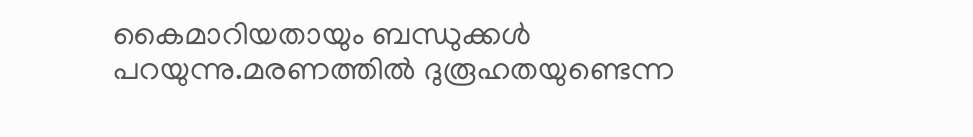കൈമാറിയതായും ബന്ധുക്കൾ പറയുന്നു.മരണത്തിൽ ദുരൂഹതയുണ്ടെന്ന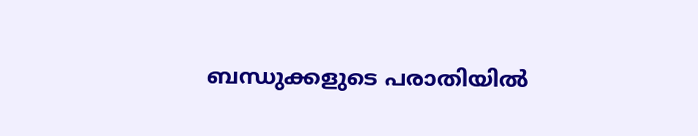ബന്ധുക്കളുടെ പരാതിയിൽ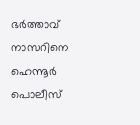ഭർത്താവ് നാസറിനെ ഹെന്നൂർ പൊലീസ്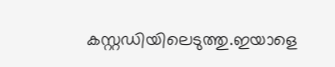കസ്റ്റഡിയിലെടുത്തു.ഇയാളെ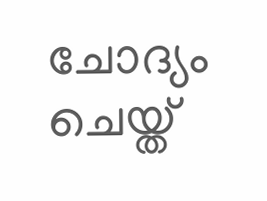ചോദ്യം ചെയ്ത്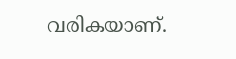വരികയാണ്.